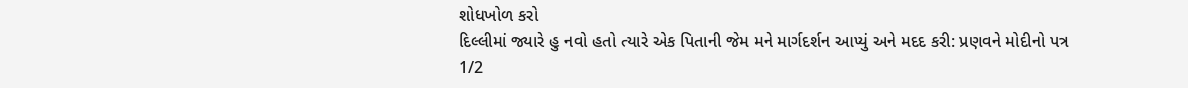શોધખોળ કરો
દિલ્લીમાં જ્યારે હુ નવો હતો ત્યારે એક પિતાની જેમ મને માર્ગદર્શન આપ્યું અને મદદ કરી: પ્રણવને મોદીનો પત્ર
1/2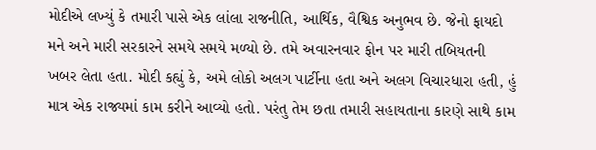મોદીએ લખ્યું કે તમારી પાસે એક લાંલા રાજનીતિ, આર્થિક, વૈશ્વિક અનુભવ છે. જેનો ફાયદો મને અને મારી સરકારને સમયે સમયે મળ્યો છે. તમે અવારનવાર ફોન પર મારી તબિયતની ખબર લેતા હતા. મોદી કહ્યું કે, અમે લોકો અલગ પાર્ટીના હતા અને અલગ વિચારધારા હતી, હું માત્ર એક રાજ્યમાં કામ કરીને આવ્યો હતો. પરંતુ તેમ છતા તમારી સહાયતાના કારણે સાથે કામ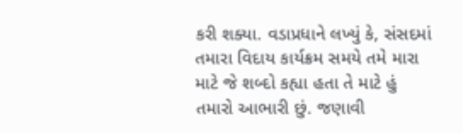કરી શક્યા. વડાપ્રધાને લખ્યું કે, સંસદમાં તમારા વિદાય કાર્યક્રમ સમયે તમે મારા માટે જે શબ્દો કહ્યા હતા તે માટે હું તમારો આભારી છું. જણાવી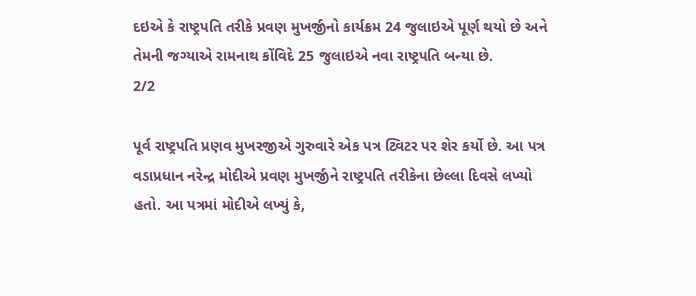દઇએ કે રાષ્ટ્રપતિ તરીકે પ્રવણ મુખર્જીનો કાર્યક્રમ 24 જુલાઇએ પૂર્ણ થયો છે અને તેમની જગ્યાએ રામનાથ કોંવિદે 25 જુલાઇએ નવા રાષ્ટ્રપતિ બન્યા છે.
2/2

પૂર્વ રાષ્ટ્રપતિ પ્રણવ મુખરજીએ ગુરુવારે એક પત્ર ટ્વિટર પર શેર કર્યો છે. આ પત્ર વડાપ્રધાન નરેન્દ્ર મોદીએ પ્રવણ મુખર્જીને રાષ્ટ્રપતિ તરીકેના છેલ્લા દિવસે લખ્યો હતો. આ પત્રમાં મોદીએ લખ્યું કે,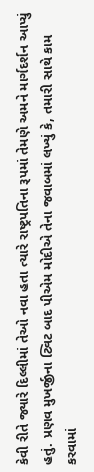કેવી રીતે જ્યારે દિલ્લીમાં તેઓ નવા હતા ત્યારે રાષ્ટ્રપતિના રૂપમાં તેમણે અમને માર્ગદર્શન આપ્યું હતું. પ્રણવ મુખર્જીના ટ્વિટ બાદ પીએમ મોદીએ તેના જવાબમાં લખ્યું કે, તમારી સાથે કામ કરવામાં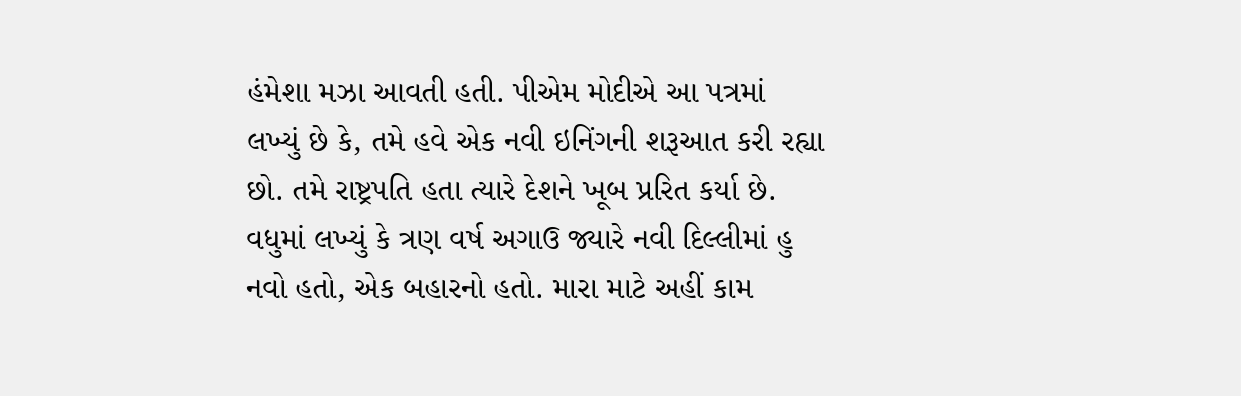હંમેશા મઝા આવતી હતી. પીએમ મોદીએ આ પત્રમાં લખ્યું છે કે, તમે હવે એક નવી ઇનિંગની શરૂઆત કરી રહ્યા છો. તમે રાષ્ટ્રપતિ હતા ત્યારે દેશને ખૂબ પ્રરિત કર્યા છે. વધુમાં લખ્યું કે ત્રણ વર્ષ અગાઉ જ્યારે નવી દિલ્લીમાં હુ નવો હતો, એક બહારનો હતો. મારા માટે અહીં કામ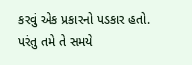કરવું એક પ્રકારનો પડકાર હતો. પરંતુ તમે તે સમયે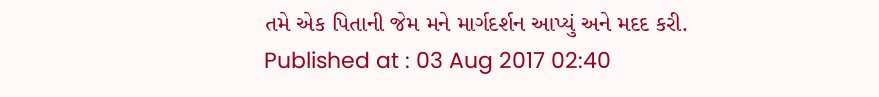તમે એક પિતાની જેમ મને માર્ગદર્શન આપ્યું અને મદદ કરી.
Published at : 03 Aug 2017 02:40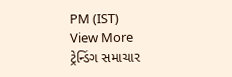PM (IST)
View More
ટ્રેન્ડિંગ સમાચાર